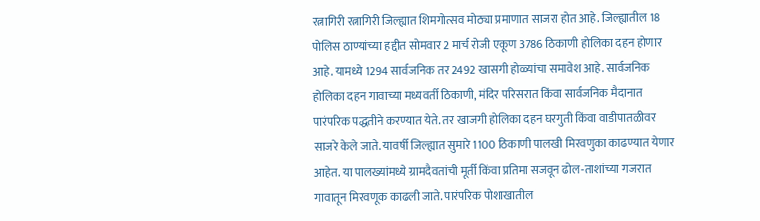रत्नागिरी रत्नागिरी जिल्ह्यात शिमगोत्सव मोठ्या प्रमाणात साजरा होत आहे. जिल्ह्यातील 18 पोलिस ठाण्यांच्या हद्दीत सोमवार 2 मार्च रोजी एकूण 3786 ठिकाणी होलिका दहन होणार आहे. यामध्ये 1294 सार्वजनिक तर 2492 खासगी होळ्यांचा समावेश आहे. सार्वजनिक होलिका दहन गावाच्या मध्यवर्ती ठिकाणी, मंदिर परिसरात किंवा सार्वजनिक मैदानात पारंपरिक पद्धतीने करण्यात येते. तर खाजगी होलिका दहन घरगुती किंवा वाडीपातळीवर साजरे केले जाते. यावर्षी जिल्ह्यात सुमारे 1100 ठिकाणी पालखी मिरवणुका काढण्यात येणार आहेत. या पालख्यांमध्ये ग्रामदैवतांची मूर्ती किंवा प्रतिमा सजवून ढोल-ताशांच्या गजरात गावातून मिरवणूक काढली जाते. पारंपरिक पोशाखातील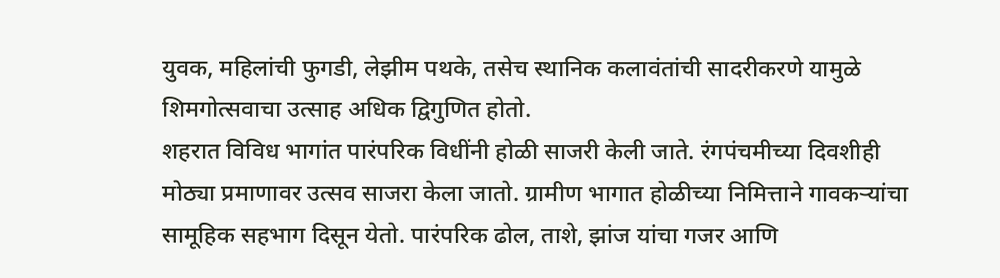युवक, महिलांची फुगडी, लेझीम पथके, तसेच स्थानिक कलावंतांची सादरीकरणे यामुळे शिमगोत्सवाचा उत्साह अधिक द्विगुणित होतो.
शहरात विविध भागांत पारंपरिक विधींनी होळी साजरी केली जाते. रंगपंचमीच्या दिवशीही मोठ्या प्रमाणावर उत्सव साजरा केला जातो. ग्रामीण भागात होळीच्या निमित्ताने गावकऱ्यांचा सामूहिक सहभाग दिसून येतो. पारंपरिक ढोल, ताशे, झांज यांचा गजर आणि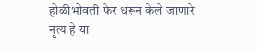होळीभोवती फेर धरून केले जाणारे नृत्य हे या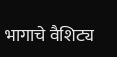भागाचे वैशिट्य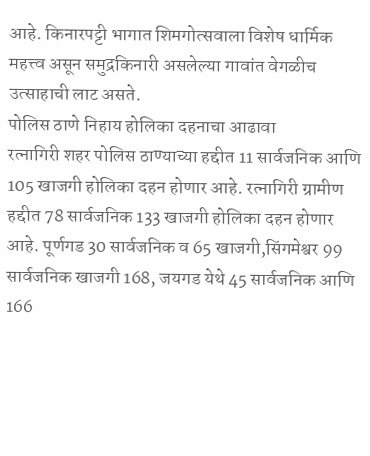आहे. किनारपट्टी भागात शिमगोत्सवाला विशेष धार्मिक महत्त्व असून समुद्रकिनारी असलेल्या गावांत वेगळीच उत्साहाची लाट असते.
पोलिस ठाणे निहाय होलिका दहनाचा आढावा
रत्नागिरी शहर पोलिस ठाण्याच्या हद्दीत 11 सार्वजनिक आणि 105 खाजगी होलिका दहन होणार आहे. रत्नागिरी ग्रामीण हद्दीत 78 सार्वजनिक 133 खाजगी होलिका दहन होणार आहे. पूर्णगड 30 सार्वजनिक व 65 खाजगी,सिंगमेश्वर 99 सार्वजनिक खाजगी 168, जयगड येथे 45 सार्वजनिक आणि 166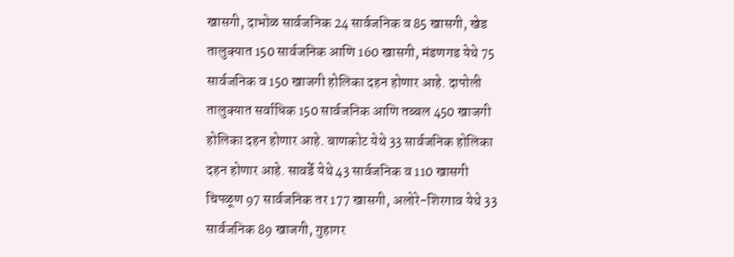खासगी, दाभोळ सार्वजनिक 24 सार्वजनिक व 85 खासगी, खेड तालुक्यात 150 सार्वजनिक आणि 160 खासगी, मंडणगड येथे 75 सार्वजनिक व 150 खाजगी होलिका दहन होणार आहे. दापोली तालुक्यात सर्वाधिक 150 सार्वजनिक आणि तब्बल 450 खाजगी होलिका दहन होणार आहे. बाणकोट येथे 33 सार्वजनिक होलिका दहन होणार आहे. सावर्डे येथे 43 सार्वजनिक व 110 खासगी चिपळूण 97 सार्वजनिक तर 177 खासगी, अलोरे-शिरगाव येथे 33 सार्वजनिक 89 खाजगी, गुहागर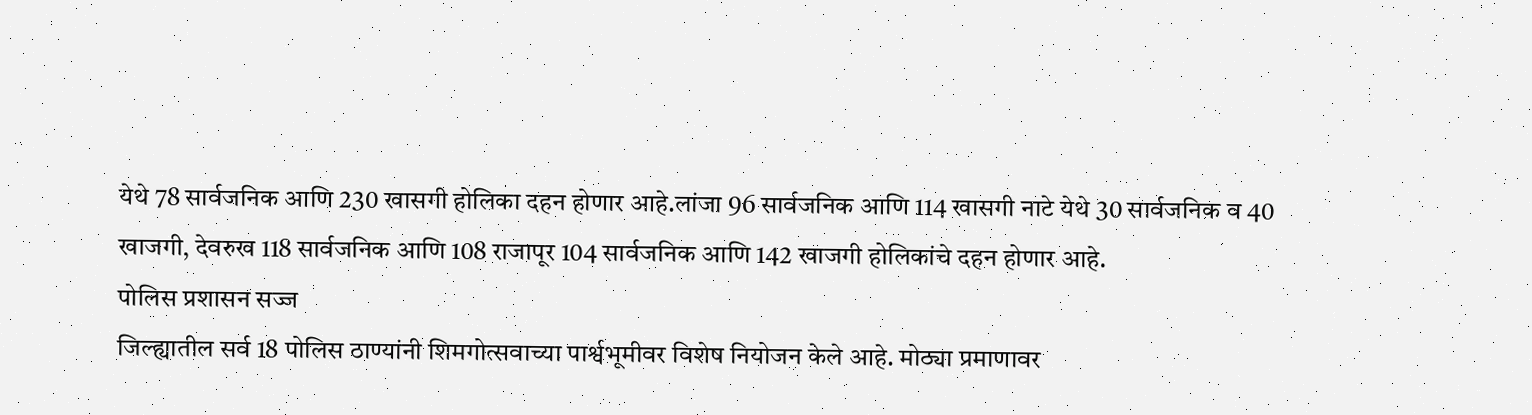येथे 78 सार्वजनिक आणि 230 खासगी होलिका दहन होणार आहे.लांजा 96 सार्वजनिक आणि 114 खासगी नाटे येथे 30 सार्वजनिक व 40 खाजगी, देवरुख 118 सार्वजनिक आणि 108 राजापूर 104 सार्वजनिक आणि 142 खाजगी होलिकांचे दहन होणार आहे.
पोलिस प्रशासन सज्ज
जिल्ह्यातील सर्व 18 पोलिस ठाण्यांनी शिमगोत्सवाच्या पार्श्वभूमीवर विशेष नियोजन केले आहे. मोठ्या प्रमाणावर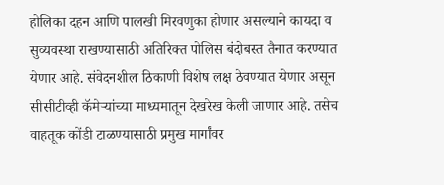होलिका दहन आणि पालखी मिरवणुका होणार असल्याने कायदा व सुव्यवस्था राखण्यासाठी अतिरिक्त पोलिस बंदोबस्त तैनात करण्यात येणार आहे. संवेदनशील ठिकाणी विशेष लक्ष ठेवण्यात येणार असून सीसीटीव्ही कॅमेऱ्यांच्या माध्यमातून देखरेख केली जाणार आहे. तसेच वाहतूक कोंडी टाळण्यासाठी प्रमुख मार्गांवर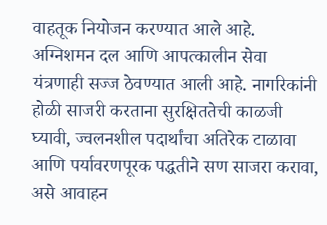वाहतूक नियोजन करण्यात आले आहे. अग्निशमन दल आणि आपत्कालीन सेवा यंत्रणाही सज्ज ठेवण्यात आली आहे. नागरिकांनी होळी साजरी करताना सुरक्षिततेची काळजी घ्यावी, ज्वलनशील पदार्थांचा अतिरेक टाळावा आणि पर्यावरणपूरक पद्धतीने सण साजरा करावा, असे आवाहन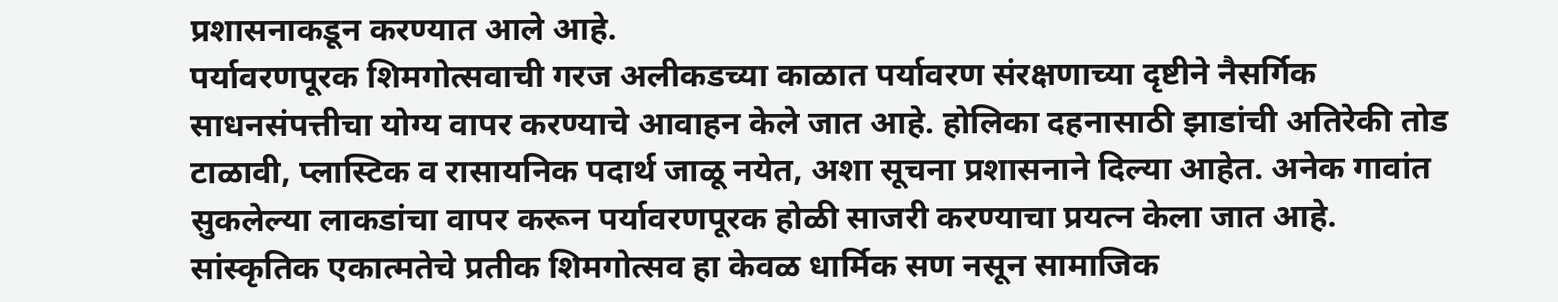प्रशासनाकडून करण्यात आले आहे.
पर्यावरणपूरक शिमगोत्सवाची गरज अलीकडच्या काळात पर्यावरण संरक्षणाच्या दृष्टीने नैसर्गिक साधनसंपत्तीचा योग्य वापर करण्याचे आवाहन केले जात आहे. होलिका दहनासाठी झाडांची अतिरेकी तोड टाळावी, प्लास्टिक व रासायनिक पदार्थ जाळू नयेत, अशा सूचना प्रशासनाने दिल्या आहेत. अनेक गावांत सुकलेल्या लाकडांचा वापर करून पर्यावरणपूरक होळी साजरी करण्याचा प्रयत्न केला जात आहे. सांस्कृतिक एकात्मतेचे प्रतीक शिमगोत्सव हा केवळ धार्मिक सण नसून सामाजिक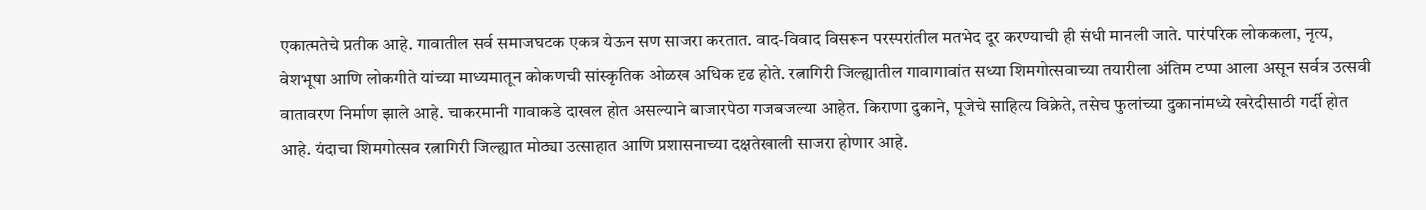एकात्मतेचे प्रतीक आहे. गावातील सर्व समाजघटक एकत्र येऊन सण साजरा करतात. वाद-विवाद विसरून परस्परांतील मतभेद दूर करण्याची ही संधी मानली जाते. पारंपरिक लोककला, नृत्य, वेशभूषा आणि लोकगीते यांच्या माध्यमातून कोकणची सांस्कृतिक ओळख अधिक दृढ होते. रत्नागिरी जिल्ह्यातील गावागावांत सध्या शिमगोत्सवाच्या तयारीला अंतिम टप्पा आला असून सर्वत्र उत्सवी वातावरण निर्माण झाले आहे. चाकरमानी गावाकडे दाखल होत असल्याने बाजारपेठा गजबजल्या आहेत. किराणा दुकाने, पूजेचे साहित्य विक्रेते, तसेच फुलांच्या दुकानांमध्ये खरेदीसाठी गर्दी होत आहे. यंदाचा शिमगोत्सव रत्नागिरी जिल्ह्यात मोठ्या उत्साहात आणि प्रशासनाच्या दक्षतेखाली साजरा होणार आहे.